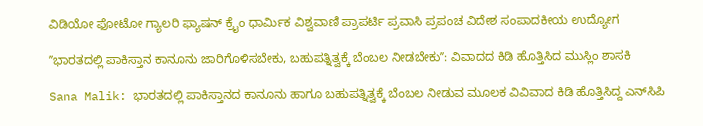ವಿಡಿಯೋ ಫೋಟೋ ಗ್ಯಾಲರಿ ಫ್ಯಾಷನ್ ಕ್ರೈಂ ಧಾರ್ಮಿಕ ವಿಶ್ವವಾಣಿ ಪ್ರಾಪರ್ಟಿ ಪ್ರವಾಸಿ ಪ್ರಪಂಚ ವಿದೇಶ ಸಂಪಾದಕೀಯ ಉದ್ಯೋಗ

ʼʼಭಾರತದಲ್ಲಿ ಪಾಕಿಸ್ತಾನ ಕಾನೂನು ಜಾರಿಗೊಳಿಸಬೇಕು, ಬಹುಪತ್ನಿತ್ವಕ್ಕೆ ಬೆಂಬಲ ನೀಡಬೇಕುʼʼ: ವಿವಾದದ ಕಿಡಿ ಹೊತ್ತಿಸಿದ ಮುಸ್ಲಿಂ ಶಾಸಕಿ

Sana Malik: ಭಾರತದಲ್ಲಿ ಪಾಕಿಸ್ತಾನದ ಕಾನೂನು ಹಾಗೂ ಬಹುಪತ್ನಿತ್ವಕ್ಕೆ ಬೆಂಬಲ ನೀಡುವ ಮೂಲಕ ವಿವಿವಾದ ಕಿಡಿ ಹೊತ್ತಿಸಿದ್ದ ಎನ್‌ಸಿಪಿ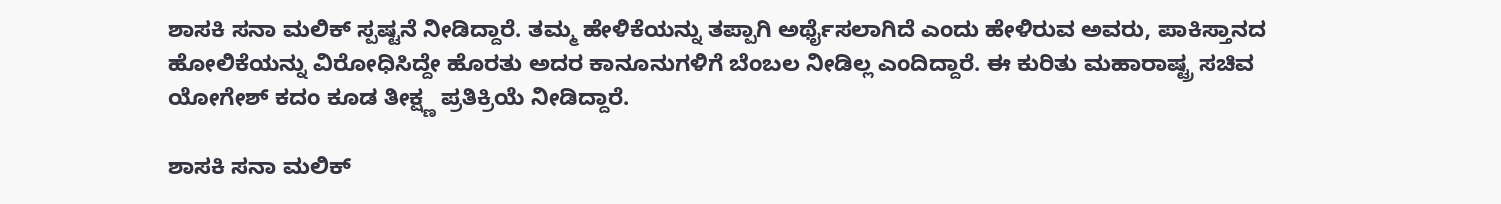ಶಾಸಕಿ ಸನಾ ಮಲಿಕ್ ಸ್ಪಷ್ಟನೆ ನೀಡಿದ್ದಾರೆ. ತಮ್ಮ ಹೇಳಿಕೆಯನ್ನು ತಪ್ಪಾಗಿ ಅರ್ಥೈಸಲಾಗಿದೆ ಎಂದು ಹೇಳಿರುವ ಅವರು, ಪಾಕಿಸ್ತಾನದ ಹೋಲಿಕೆಯನ್ನು ವಿರೋಧಿಸಿದ್ದೇ ಹೊರತು ಅದರ ಕಾನೂನುಗಳಿಗೆ ಬೆಂಬಲ ನೀಡಿಲ್ಲ ಎಂದಿದ್ದಾರೆ. ಈ ಕುರಿತು ಮಹಾರಾಷ್ಟ್ರ ಸಚಿವ ಯೋಗೇಶ್ ಕದಂ ಕೂಡ ತೀಕ್ಷ್ಣ ಪ್ರತಿಕ್ರಿಯೆ ನೀಡಿದ್ದಾರೆ.

ಶಾಸಕಿ ಸನಾ ಮಲಿಕ್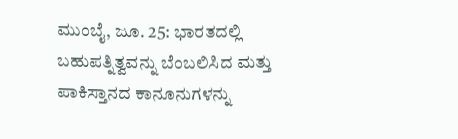ಮುಂಬೈ, ಜೂ. 25: ಭಾರತದಲ್ಲಿ ಬಹುಪತ್ನಿತ್ವವನ್ನು ಬೆಂಬಲಿಸಿದ ಮತ್ತು ಪಾಕಿಸ್ತಾನದ ಕಾನೂನುಗಳನ್ನು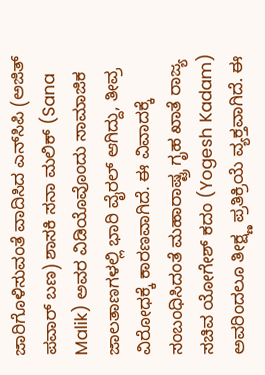ಜಾರಿಗೊಳಿಸುವಂತೆ ವಾದಿಸಿದ ಎನ್‌ಸಿಪಿ (ಅಜಿತ್ ಪವಾರ್ ಬಣ) ಶಾಸಕಿ ಸನಾ ಮಲಿಕ್ (Sana Malik) ಅವರ ವಿಡಿಯೊವೊಂದು ಸಾಮಾಜಿಕ ಜಾಲತಾಣಗಳಲ್ಲಿ ಭಾರಿ ವೈರಲ್ ಆಗಿದ್ದು, ತೀವ್ರ ವಿರೋಧಕ್ಕೆ ಕಾರಣವಾಗಿದೆ. ಈ ವಿವಾದಕ್ಕೆ ಸಂಬಂಧಿಸಿದಂತೆ ಮಹಾರಾಷ್ಟ್ರ ಗೃಹ ಖಾತೆ ರಾಜ್ಯ ಸಚಿವ ಯೋಗೇಶ್ ಕದಂ (Yogesh Kadam) ಅವರಿಂದಲೂ ತೀಕ್ಷ್ಣ ಪ್ರತಿಕ್ರಿಯೆ ವ್ಯಕ್ತವಾಗಿದೆ. ಈ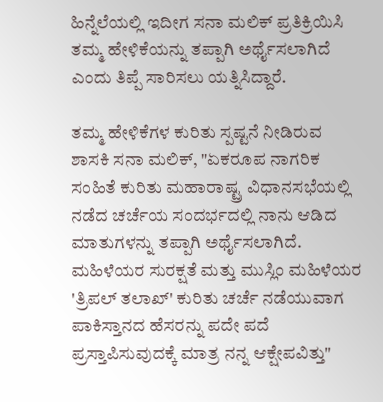ಹಿನ್ನೆಲೆಯಲ್ಲಿ ಇದೀಗ ಸನಾ ಮಲಿಕ್ ಪ್ರತಿಕ್ರಿಯಿಸಿ ತಮ್ಮ ಹೇಳಿಕೆಯನ್ನು ತಪ್ಪಾಗಿ ಅರ್ಥೈಸಲಾಗಿದೆ ಎಂದು ತಿಪ್ಪೆ ಸಾರಿಸಲು ಯತ್ನಿಸಿದ್ದಾರೆ.

ತಮ್ಮ ಹೇಳಿಕೆಗಳ ಕುರಿತು ಸ್ಪಷ್ಟನೆ ನೀಡಿರುವ ಶಾಸಕಿ ಸನಾ ಮಲಿಕ್, "ಏಕರೂಪ ನಾಗರಿಕ ಸಂಹಿತೆ ಕುರಿತು ಮಹಾರಾಷ್ಟ್ರ ವಿಧಾನಸಭೆಯಲ್ಲಿ ನಡೆದ ಚರ್ಚೆಯ ಸಂದರ್ಭದಲ್ಲಿ ನಾನು ಆಡಿದ ಮಾತುಗಳನ್ನು ತಪ್ಪಾಗಿ ಅರ್ಥೈಸಲಾಗಿದೆ. ಮಹಿಳೆಯರ ಸುರಕ್ಷತೆ ಮತ್ತು ಮುಸ್ಲಿಂ ಮಹಿಳೆಯರ 'ತ್ರಿಪಲ್ ತಲಾಖ್' ಕುರಿತು ಚರ್ಚೆ ನಡೆಯುವಾಗ ಪಾಕಿಸ್ತಾನದ ಹೆಸರನ್ನು ಪದೇ ಪದೆ ಪ್ರಸ್ತಾಪಿಸುವುದಕ್ಕೆ ಮಾತ್ರ ನನ್ನ ಆಕ್ಷೇಪವಿತ್ತು"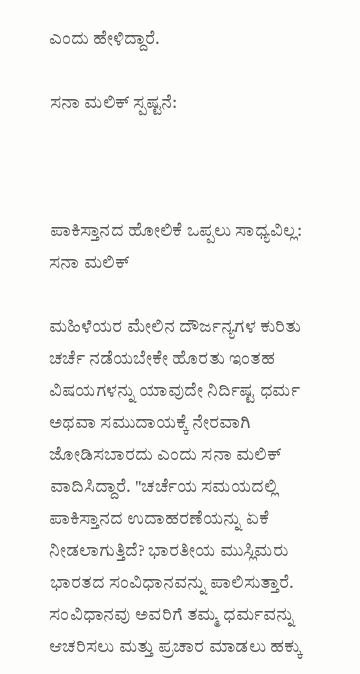ಎಂದು ಹೇಳಿದ್ದಾರೆ.

ಸನಾ ಮಲಿಕ್ ಸ್ಪಷ್ಟನೆ:



ಪಾಕಿಸ್ತಾನದ ಹೋಲಿಕೆ ಒಪ್ಪಲು ಸಾಧ್ಯವಿಲ್ಲ: ಸನಾ ಮಲಿಕ್

ಮಹಿಳೆಯರ ಮೇಲಿನ ದೌರ್ಜನ್ಯಗಳ ಕುರಿತು ಚರ್ಚೆ ನಡೆಯಬೇಕೇ ಹೊರತು ಇಂತಹ ವಿಷಯಗಳನ್ನು ಯಾವುದೇ ನಿರ್ದಿಷ್ಟ ಧರ್ಮ ಅಥವಾ ಸಮುದಾಯಕ್ಕೆ ನೇರವಾಗಿ ಜೋಡಿಸಬಾರದು ಎಂದು ಸನಾ ಮಲಿಕ್ ವಾದಿಸಿದ್ದಾರೆ. "ಚರ್ಚೆಯ ಸಮಯದಲ್ಲಿ ಪಾಕಿಸ್ತಾನದ ಉದಾಹರಣೆಯನ್ನು ಏಕೆ ನೀಡಲಾಗುತ್ತಿದೆ? ಭಾರತೀಯ ಮುಸ್ಲಿಮರು ಭಾರತದ ಸಂವಿಧಾನವನ್ನು ಪಾಲಿಸುತ್ತಾರೆ. ಸಂವಿಧಾನವು ಅವರಿಗೆ ತಮ್ಮ ಧರ್ಮವನ್ನು ಆಚರಿಸಲು ಮತ್ತು ಪ್ರಚಾರ ಮಾಡಲು ಹಕ್ಕು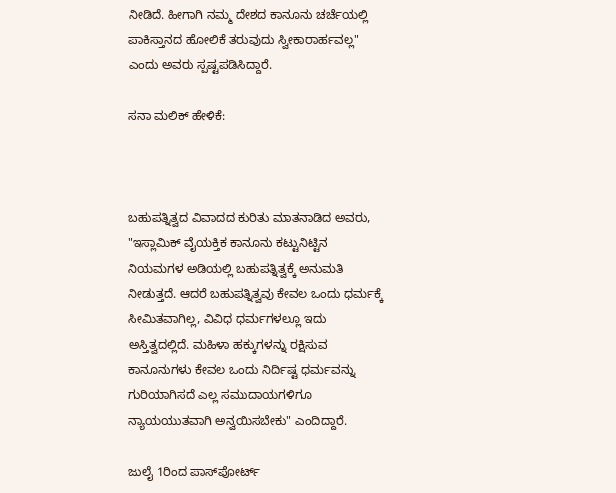ನೀಡಿದೆ. ಹೀಗಾಗಿ ನಮ್ಮ ದೇಶದ ಕಾನೂನು ಚರ್ಚೆಯಲ್ಲಿ ಪಾಕಿಸ್ತಾನದ ಹೋಲಿಕೆ ತರುವುದು ಸ್ವೀಕಾರಾರ್ಹವಲ್ಲ" ಎಂದು ಅವರು ಸ್ಪಷ್ಟಪಡಿಸಿದ್ದಾರೆ.

ಸನಾ ಮಲಿಕ್ ಹೇಳಿಕೆ:



ಬಹುಪತ್ನಿತ್ವದ ವಿವಾದದ ಕುರಿತು ಮಾತನಾಡಿದ ಅವರು, "ಇಸ್ಲಾಮಿಕ್ ವೈಯಕ್ತಿಕ ಕಾನೂನು ಕಟ್ಟುನಿಟ್ಟಿನ ನಿಯಮಗಳ ಅಡಿಯಲ್ಲಿ ಬಹುಪತ್ನಿತ್ವಕ್ಕೆ ಅನುಮತಿ ನೀಡುತ್ತದೆ. ಆದರೆ ಬಹುಪತ್ನಿತ್ವವು ಕೇವಲ ಒಂದು ಧರ್ಮಕ್ಕೆ ಸೀಮಿತವಾಗಿಲ್ಲ, ವಿವಿಧ ಧರ್ಮಗಳಲ್ಲೂ ಇದು ಅಸ್ತಿತ್ವದಲ್ಲಿದೆ. ಮಹಿಳಾ ಹಕ್ಕುಗಳನ್ನು ರಕ್ಷಿಸುವ ಕಾನೂನುಗಳು ಕೇವಲ ಒಂದು ನಿರ್ದಿಷ್ಟ ಧರ್ಮವನ್ನು ಗುರಿಯಾಗಿಸದೆ ಎಲ್ಲ ಸಮುದಾಯಗಳಿಗೂ ನ್ಯಾಯಯುತವಾಗಿ ಅನ್ವಯಿಸಬೇಕು" ಎಂದಿದ್ದಾರೆ.

ಜುಲೈ 1ರಿಂದ ಪಾಸ್‌ಪೋರ್ಟ್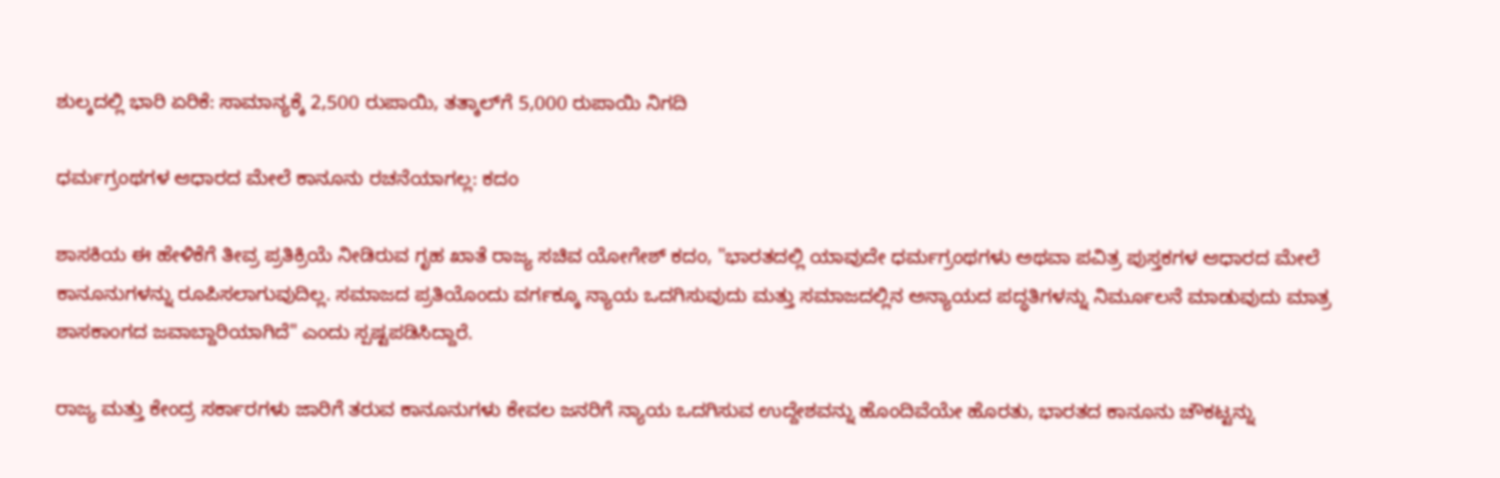ಶುಲ್ಕದಲ್ಲಿ ಭಾರಿ ಏರಿಕೆ: ಸಾಮಾನ್ಯಕ್ಕೆ 2,500 ರುಪಾಯಿ, ತತ್ಕಾಲ್‌ಗೆ 5,000 ರುಪಾಯಿ ನಿಗದಿ

ಧರ್ಮಗ್ರಂಥಗಳ ಆಧಾರದ ಮೇಲೆ ಕಾನೂನು ರಚನೆಯಾಗಲ್ಲ: ಕದಂ

ಶಾಸಕಿಯ ಈ ಹೇಳಿಕೆಗೆ ತೀವ್ರ ಪ್ರತಿಕ್ರಿಯೆ ನೀಡಿರುವ ಗೃಹ ಖಾತೆ ರಾಜ್ಯ ಸಚಿವ ಯೋಗೇಶ್ ಕದಂ, "ಭಾರತದಲ್ಲಿ ಯಾವುದೇ ಧರ್ಮಗ್ರಂಥಗಳು ಅಥವಾ ಪವಿತ್ರ ಪುಸ್ತಕಗಳ ಆಧಾರದ ಮೇಲೆ ಕಾನೂನುಗಳನ್ನು ರೂಪಿಸಲಾಗುವುದಿಲ್ಲ. ಸಮಾಜದ ಪ್ರತಿಯೊಂದು ವರ್ಗಕ್ಕೂ ನ್ಯಾಯ ಒದಗಿಸುವುದು ಮತ್ತು ಸಮಾಜದಲ್ಲಿನ ಅನ್ಯಾಯದ ಪದ್ಧತಿಗಳನ್ನು ನಿರ್ಮೂಲನೆ ಮಾಡುವುದು ಮಾತ್ರ ಶಾಸಕಾಂಗದ ಜವಾಬ್ದಾರಿಯಾಗಿದೆ" ಎಂದು ಸ್ಪಷ್ಟಪಡಿಸಿದ್ದಾರೆ.

ರಾಜ್ಯ ಮತ್ತು ಕೇಂದ್ರ ಸರ್ಕಾರಗಳು ಜಾರಿಗೆ ತರುವ ಕಾನೂನುಗಳು ಕೇವಲ ಜನರಿಗೆ ನ್ಯಾಯ ಒದಗಿಸುವ ಉದ್ದೇಶವನ್ನು ಹೊಂದಿವೆಯೇ ಹೊರತು, ಭಾರತದ ಕಾನೂನು ಚೌಕಟ್ಟನ್ನು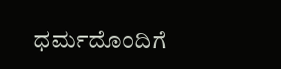ಧರ್ಮದೊಂದಿಗೆ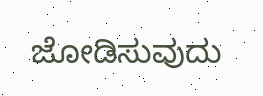ಜೋಡಿಸುವುದು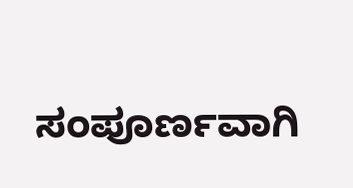ಸಂಪೂರ್ಣವಾಗಿ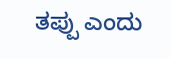ತಪ್ಪು ಎಂದು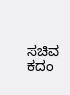ಸಚಿವ ಕದಂ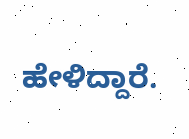ಹೇಳಿದ್ದಾರೆ.